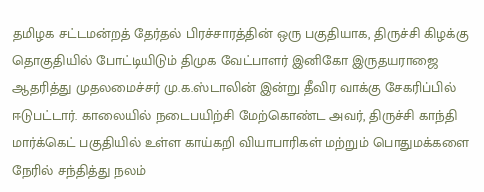தமிழக சட்டமன்றத் தேர்தல் பிரச்சாரத்தின் ஒரு பகுதியாக, திருச்சி கிழக்கு தொகுதியில் போட்டியிடும் திமுக வேட்பாளர் இனிகோ இருதயராஜை ஆதரித்து முதலமைச்சர் மு.க.ஸ்டாலின் இன்று தீவிர வாக்கு சேகரிப்பில் ஈடுபட்டார். காலையில் நடைபயிற்சி மேற்கொண்ட அவர், திருச்சி காந்தி மார்க்கெட் பகுதியில் உள்ள காய்கறி வியாபாரிகள் மற்றும் பொதுமக்களை நேரில் சந்தித்து நலம்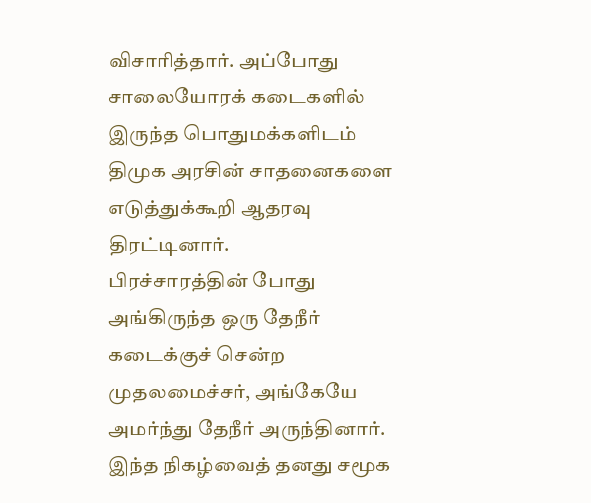விசாரித்தார். அப்போது சாலையோரக் கடைகளில் இருந்த பொதுமக்களிடம் திமுக அரசின் சாதனைகளை எடுத்துக்கூறி ஆதரவு திரட்டினார்.
பிரச்சாரத்தின் போது அங்கிருந்த ஒரு தேநீர் கடைக்குச் சென்ற முதலமைச்சர், அங்கேயே அமர்ந்து தேநீர் அருந்தினார். இந்த நிகழ்வைத் தனது சமூக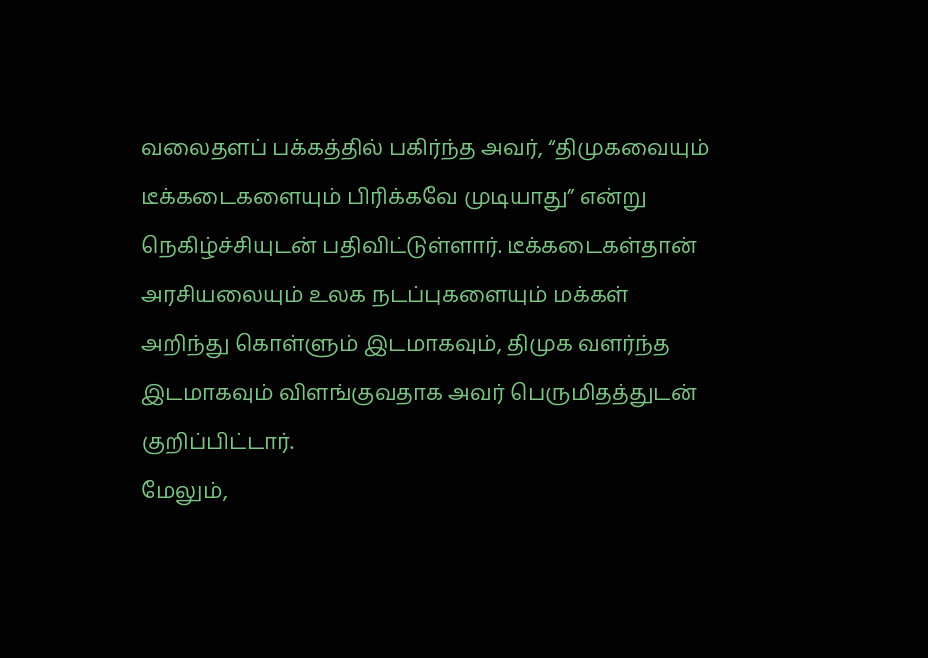வலைதளப் பக்கத்தில் பகிர்ந்த அவர், “திமுகவையும் டீக்கடைகளையும் பிரிக்கவே முடியாது” என்று நெகிழ்ச்சியுடன் பதிவிட்டுள்ளார். டீக்கடைகள்தான் அரசியலையும் உலக நடப்புகளையும் மக்கள் அறிந்து கொள்ளும் இடமாகவும், திமுக வளர்ந்த இடமாகவும் விளங்குவதாக அவர் பெருமிதத்துடன் குறிப்பிட்டார்.
மேலும்,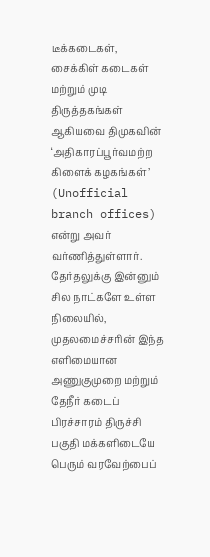டீக்கடைகள், சைக்கிள் கடைகள் மற்றும் முடி திருத்தகங்கள் ஆகியவை திமுகவின் ‘அதிகாரப்பூர்வமற்ற கிளைக் கழகங்கள்’ (Unofficial branch offices) என்று அவர் வர்ணித்துள்ளார். தேர்தலுக்கு இன்னும் சில நாட்களே உள்ள நிலையில், முதலமைச்சரின் இந்த எளிமையான அணுகுமுறை மற்றும் தேநீர் கடைப் பிரச்சாரம் திருச்சி பகுதி மக்களிடையே பெரும் வரவேற்பைப்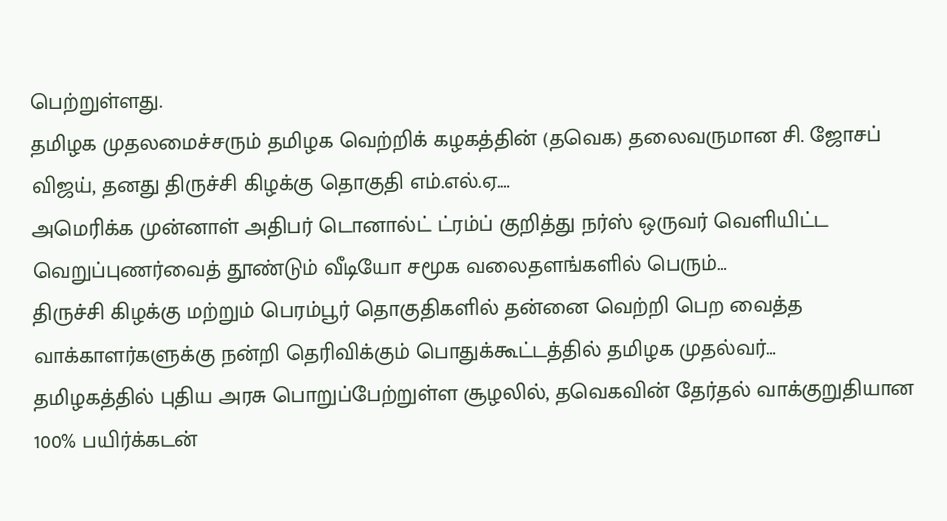பெற்றுள்ளது.
தமிழக முதலமைச்சரும் தமிழக வெற்றிக் கழகத்தின் (தவெக) தலைவருமான சி. ஜோசப் விஜய், தனது திருச்சி கிழக்கு தொகுதி எம்.எல்.ஏ.…
அமெரிக்க முன்னாள் அதிபர் டொனால்ட் ட்ரம்ப் குறித்து நர்ஸ் ஒருவர் வெளியிட்ட வெறுப்புணர்வைத் தூண்டும் வீடியோ சமூக வலைதளங்களில் பெரும்…
திருச்சி கிழக்கு மற்றும் பெரம்பூர் தொகுதிகளில் தன்னை வெற்றி பெற வைத்த வாக்காளர்களுக்கு நன்றி தெரிவிக்கும் பொதுக்கூட்டத்தில் தமிழக முதல்வர்…
தமிழகத்தில் புதிய அரசு பொறுப்பேற்றுள்ள சூழலில், தவெகவின் தேர்தல் வாக்குறுதியான 100% பயிர்க்கடன்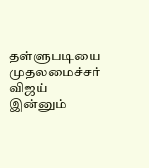தள்ளுபடியை முதலமைச்சர் விஜய் இன்னும்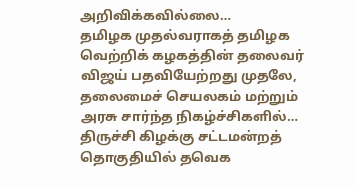அறிவிக்கவில்லை…
தமிழக முதல்வராகத் தமிழக வெற்றிக் கழகத்தின் தலைவர் விஜய் பதவியேற்றது முதலே, தலைமைச் செயலகம் மற்றும் அரசு சார்ந்த நிகழ்ச்சிகளில்…
திருச்சி கிழக்கு சட்டமன்றத் தொகுதியில் தவெக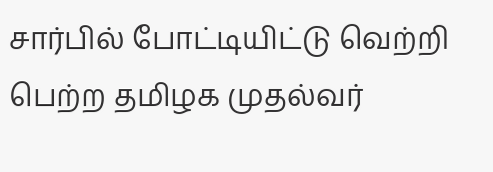சார்பில் போட்டியிட்டு வெற்றி பெற்ற தமிழக முதல்வர்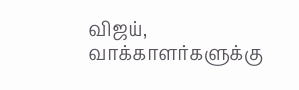விஜய், வாக்காளர்களுக்கு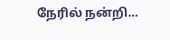நேரில் நன்றி…